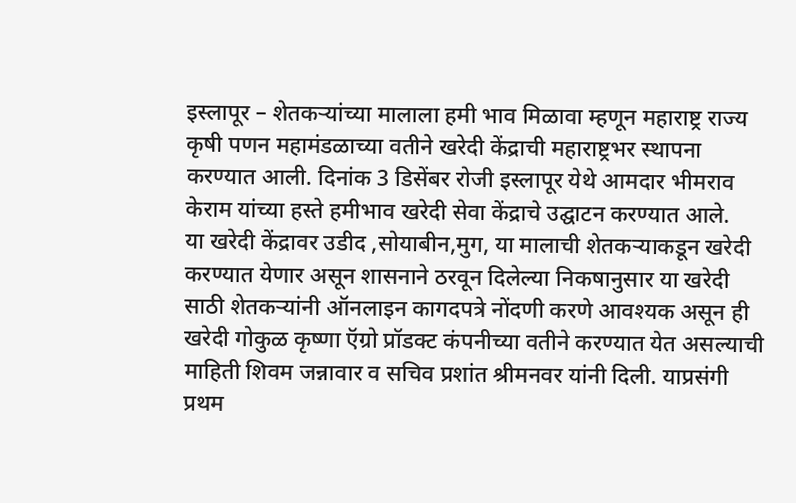इस्लापूर – शेतकऱ्यांच्या मालाला हमी भाव मिळावा म्हणून महाराष्ट्र राज्य कृषी पणन महामंडळाच्या वतीने खरेदी केंद्राची महाराष्ट्रभर स्थापना करण्यात आली. दिनांक 3 डिसेंबर रोजी इस्लापूर येथे आमदार भीमराव केराम यांच्या हस्ते हमीभाव खरेदी सेवा केंद्राचे उद्घाटन करण्यात आले.
या खरेदी केंद्रावर उडीद ,सोयाबीन,मुग, या मालाची शेतकऱ्याकडून खरेदी करण्यात येणार असून शासनाने ठरवून दिलेल्या निकषानुसार या खरेदी साठी शेतकऱ्यांनी ऑनलाइन कागदपत्रे नोंदणी करणे आवश्यक असून ही खरेदी गोकुळ कृष्णा ऍग्रो प्रॉडक्ट कंपनीच्या वतीने करण्यात येत असल्याची माहिती शिवम जन्नावार व सचिव प्रशांत श्रीमनवर यांनी दिली. याप्रसंगी प्रथम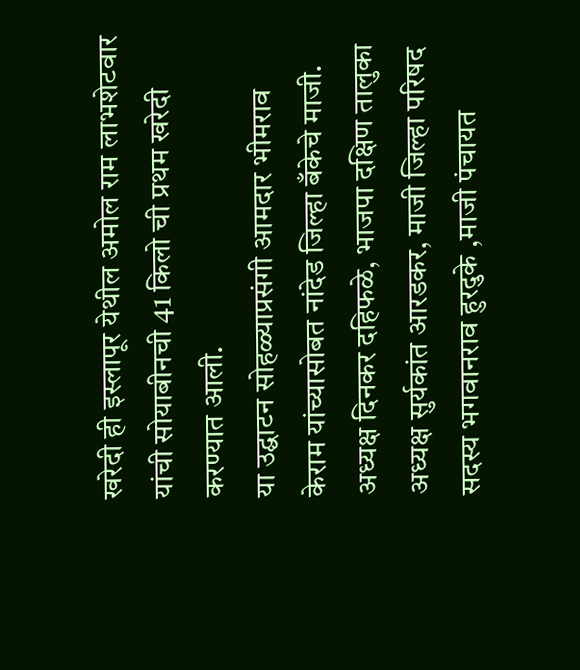खरेदी ही इस्लापूर येथील अमोल राम लाभशेटवार यांची सोयाबीनची 41 किलो ची प्रथम खरेदी करण्यात आली.
या उद्घाटन सोहळ्याप्रसंगी आमदार भीमराव केराम यांच्यासोबत नांदेड जिल्हा बँकेचे माजी. अध्यक्ष दिनकर दहिफळे, भाजपा दक्षिण तालुका अध्यक्ष सुर्यकांत आरडकर, माजी जिल्हा परिषद सदस्य भगवानराव हुरदुके ,माजी पंचायत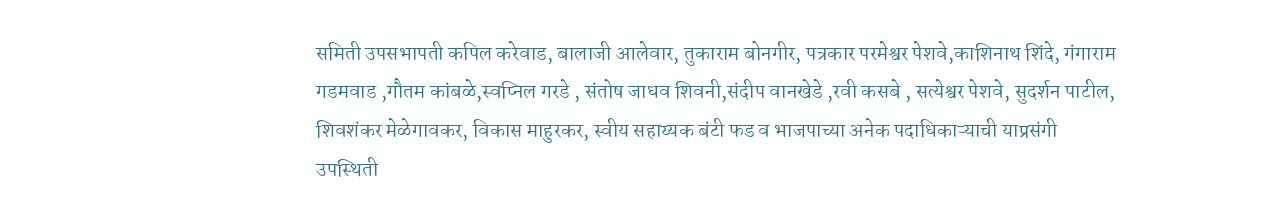समिती उपसभापती कपिल करेवाड, बालाजी आलेवार, तुकाराम बोनगीर, पत्रकार परमेश्वर पेशवे,काशिनाथ शिंदे, गंगाराम गडमवाड ,गौतम कांबळे,स्वप्निल गरडे , संतोष जाधव शिवनी,संदीप वानखेडे ,रवी कसबे , सत्येश्वर पेशवे, सुदर्शन पाटील, शिवशंकर मेळेगावकर, विकास माहुरकर, स्वीय सहाय्यक बंटी फड व भाजपाच्या अनेक पदाधिकाऱ्याची याप्रसंगी उपस्थिती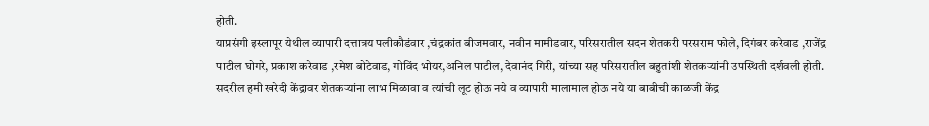होती.
याप्रसंगी इस्लापूर येथील व्यापारी दत्तात्रय पलीकौडंवार ,चंद्रकांत बीजमवार, नवीन मामीडवार, परिसरातील सदन शेतकरी परसराम फोले, दिगंबर करेवाड ,राजेंद्र पाटील घोगरे, प्रकाश करेवाड ,रमेश बोटेवाड, गोविंद भोयर,अनिल पाटील, देवानंद गिरी, यांच्या सह परिसरातील बहुतांशी शेतकऱ्यांनी उपस्थिती दर्शवली होती. सदरील हमी खरेदी केंद्रावर शेतकऱ्यांना लाभ मिळावा व त्यांची लूट होऊ नये व व्यापारी मालामाल होऊ नये या बाबीची काळजी केंद्र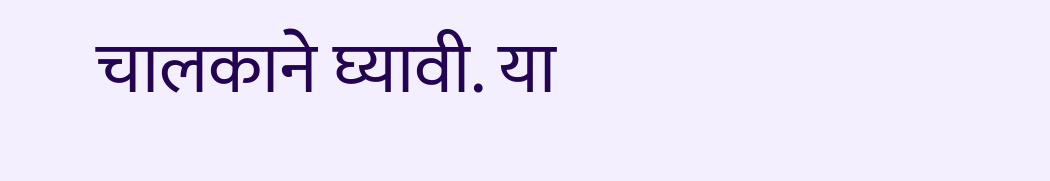चालकाने घ्यावी. या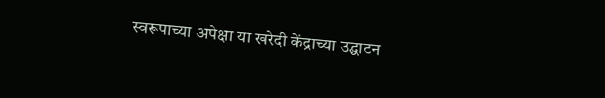स्वरूपाच्या अपेक्षा या खरेदी केंद्राच्या उद्घाटन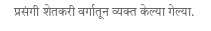प्रसंगी शेतकरी वर्गातून व्यक्त केल्या गेल्या.